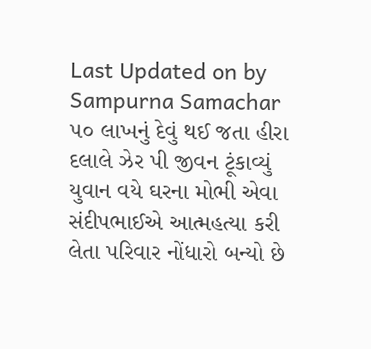Last Updated on by Sampurna Samachar
૫૦ લાખનું દેવું થઈ જતા હીરા દલાલે ઝેર પી જીવન ટૂંકાવ્યું
યુવાન વયે ઘરના મોભી એવા સંદીપભાઈએ આત્મહત્યા કરી લેતા પરિવાર નોંધારો બન્યો છે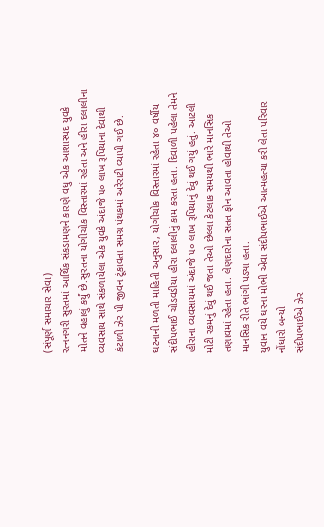(સંપૂર્ણ સમાચાર સેવા)
રત્નનગરી સુરતમાં આર્થિક સંકડામણને કારણે વધુ એક આશાસ્પદ યુવકે મોતને વહાલું કર્યું છે.સુરતના યોગીચોક વિસ્તારમાં રહેતા અને હીરા દલાલીના વ્યવસાય સાથે સંકળાયેલા એક યુવકે અંદાજે ૫૦ લાખ રૂપિયાના દેવાથી કંટાળી ઝેર પી જીવન ટૂંકાવતા સમગ્ર પંથકમાં અરેરાટી વ્યાપી ગઈ છે.

ઘટનાની મળતી માહિતી અનુસાર, યોગીચોક વિસ્તારમાં રહેતા ૪૦ વર્ષીય સંદીપભાઈ ચોડવડીયા હીરા દલાલીનું કામ કરતા હતા. દિવાળી પહેલા તેમને હીરાના વ્યવસાયમાં અંદાજે ૫૦ લાખ રૂપિયાનું દેવું થઈ ગયું હતું. આટલી મોટી રકમનું દેવું થઈ જતા તેઓ છેલ્લા કેટલાક સમયથી ભારે માનસિક તણાવમાં રહેતા હતા. લેણદારોના સતત ફોન આવતા હોવાથી તેઓ માનસિક રીતે ભાંગી પડ્યા હતા.
યુવાન વયે ઘરના મોભી એવા સંદીપભાઈએ આત્મહત્યા કરી લેતા પરિવાર નોંધારો બન્યો
સંદીપભાઈએ ઝેર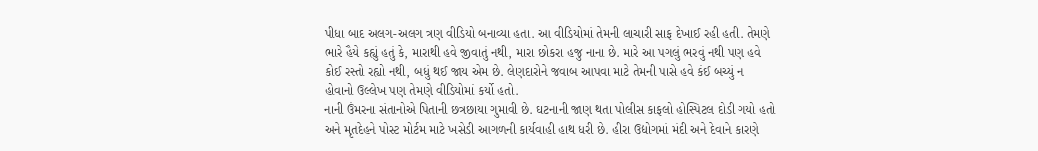પીધા બાદ અલગ-અલગ ત્રણ વીડિયો બનાવ્યા હતા. આ વીડિયોમાં તેમની લાચારી સાફ દેખાઈ રહી હતી. તેમણે ભારે હૈયે કહ્યું હતું કે, મારાથી હવે જીવાતું નથી, મારા છોકરા હજુ નાના છે. મારે આ પગલું ભરવું નથી પણ હવે કોઈ રસ્તો રહ્યો નથી, બધું થઈ જાય એમ છે. લેણદારોને જવાબ આપવા માટે તેમની પાસે હવે કંઈ બચ્યું ન હોવાનો ઉલ્લેખ પણ તેમણે વીડિયોમાં કર્યો હતો.
નાની ઉંમરના સંતાનોએ પિતાની છત્રછાયા ગુમાવી છે. ઘટનાની જાણ થતા પોલીસ કાફલો હોસ્પિટલ દોડી ગયો હતો અને મૃતદેહને પોસ્ટ મોર્ટમ માટે ખસેડી આગળની કાર્યવાહી હાથ ધરી છે. હીરા ઉદ્યોગમાં મંદી અને દેવાને કારણે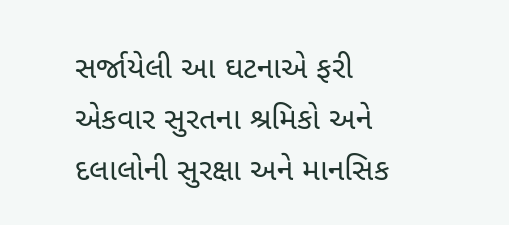સર્જાયેલી આ ઘટનાએ ફરી એકવાર સુરતના શ્રમિકો અને દલાલોની સુરક્ષા અને માનસિક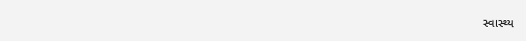સ્વાસ્થ્ય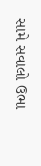સામે સવાલો ઉભા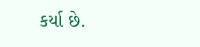કર્યા છે.